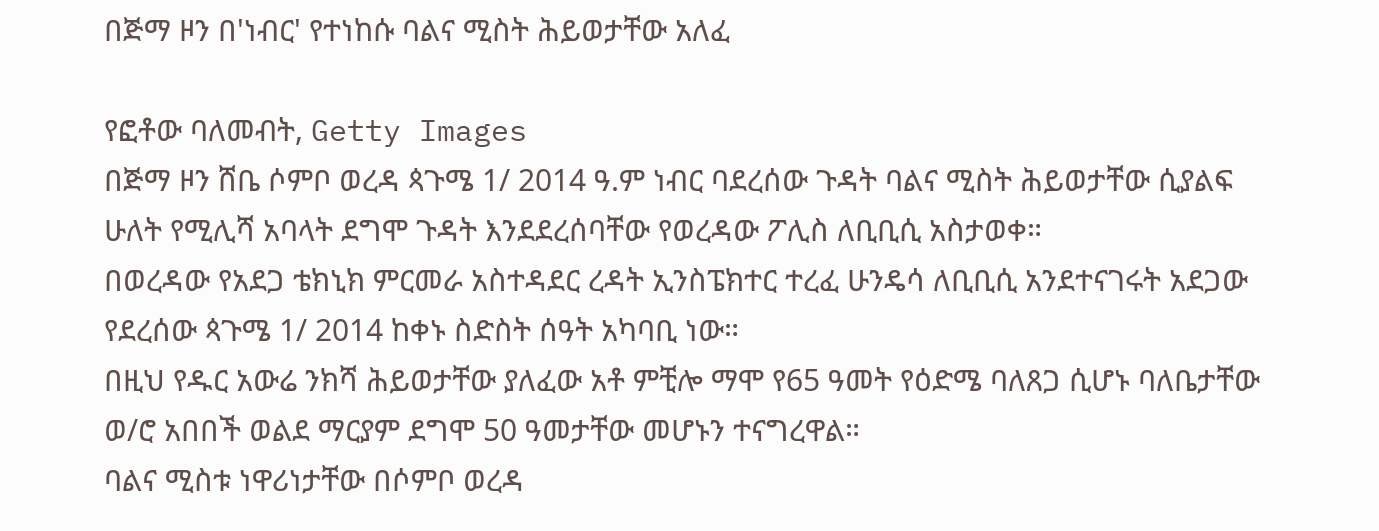በጅማ ዞን በ'ነብር' የተነከሱ ባልና ሚስት ሕይወታቸው አለፈ

የፎቶው ባለመብት, Getty Images
በጅማ ዞን ሸቤ ሶምቦ ወረዳ ጳጉሜ 1/ 2014 ዓ.ም ነብር ባደረሰው ጉዳት ባልና ሚስት ሕይወታቸው ሲያልፍ ሁለት የሚሊሻ አባላት ደግሞ ጉዳት እንደደረሰባቸው የወረዳው ፖሊስ ለቢቢሲ አስታወቀ።
በወረዳው የአደጋ ቴክኒክ ምርመራ አስተዳደር ረዳት ኢንስፔክተር ተረፈ ሁንዴሳ ለቢቢሲ አንደተናገሩት አደጋው የደረሰው ጳጉሜ 1/ 2014 ከቀኑ ስድስት ሰዓት አካባቢ ነው።
በዚህ የዱር አውሬ ንክሻ ሕይወታቸው ያለፈው አቶ ምቺሎ ማሞ የ65 ዓመት የዕድሜ ባለጸጋ ሲሆኑ ባለቤታቸው ወ/ሮ አበበች ወልደ ማርያም ደግሞ 50 ዓመታቸው መሆኑን ተናግረዋል።
ባልና ሚስቱ ነዋሪነታቸው በሶምቦ ወረዳ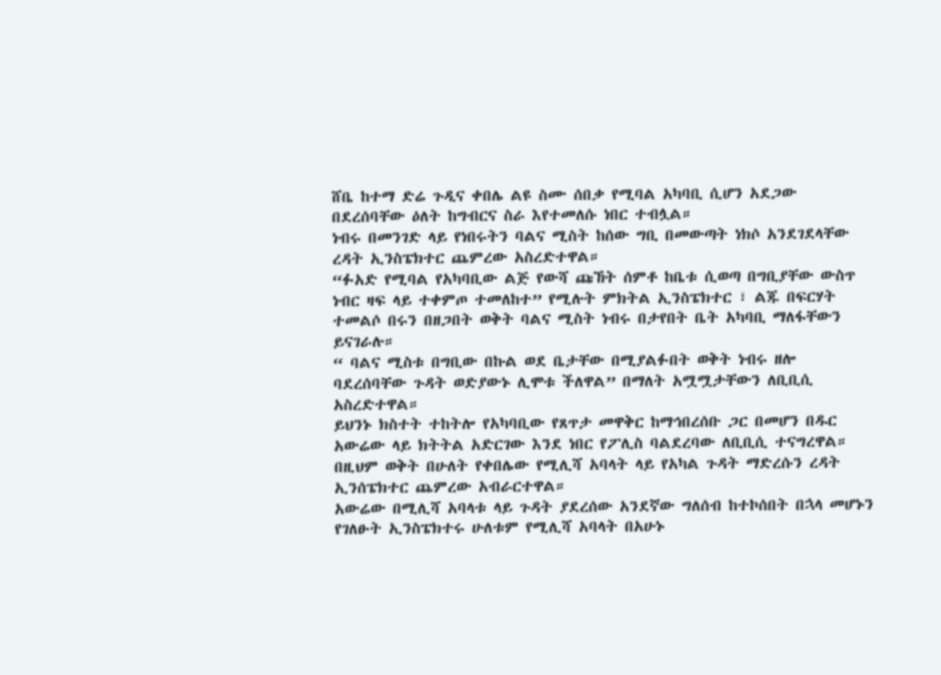ሸቤ ከተማ ድሬ ጉዲና ቀበሌ ልዩ ስሙ ሰበቃ የሚባል አካባቢ ሲሆን አደጋው በደረሰባቸው ዕለት ከግብርና ስራ እየተመለሱ ነበር ተብሏል።
ነብሩ በመንገድ ላይ የነበሩትን ባልና ሚስት ከሰው ግቢ በመውጣት ነክሶ አንደገደላቸው ረዳት ኢንስፔክተር ጨምረው አስረድተዋል።
“ፉአድ የሚባል የአካባቢው ልጅ የውሻ ጩኸት ሰምቶ ከቤቱ ሲወጣ በግቢያቸው ውስጥ ነብር ዛፍ ላይ ተቀምጦ ተመለከተ” የሚሉት ምክትል ኢንስፔክተር ፣ ልጁ በፍርሃት ተመልሶ በሩን በዘጋበት ወቅት ባልና ሚስት ነብሩ በታየበት ቤት አካባቢ ማለፋቸውን ይናገራሉ።
“ ባልና ሚስቱ በግቢው በኩል ወደ ቤታቸው በሚያልፉበት ወቅት ነብሩ ዘሎ ባደረሰባቸው ጉዳት ወድያውኑ ሊሞቱ ችለዋል” በማለት አሟሟታቸውን ለቢቢሲ አስረድተዋል።
ይህንኑ ክስተት ተከትሎ የአካባቢው የጸጥታ መዋቅር ከማኅበረሰቡ ጋር በመሆን በዱር አውሬው ላይ ክትትል አድርገው እንደ ነበር የፖሊስ ባልደረባው ለቢቢሲ ተናግረዋል።
በዚህም ወቅት በሁለት የቀበሌው የሚሊሻ አባላት ላይ የአካል ጉዳት ማድረሱን ረዳት ኢንሰፔክተር ጨምረው አብራርተዋል።
አውሬው በሚሊሻ አባላቱ ላይ ጉዳት ያደረሰው አንደኛው ግለሰብ ከተኮሰበት በኋላ መሆኑን የገለፁት ኢንስፔክተሩ ሁለቱም የሚሊሻ አባላት በአሁኑ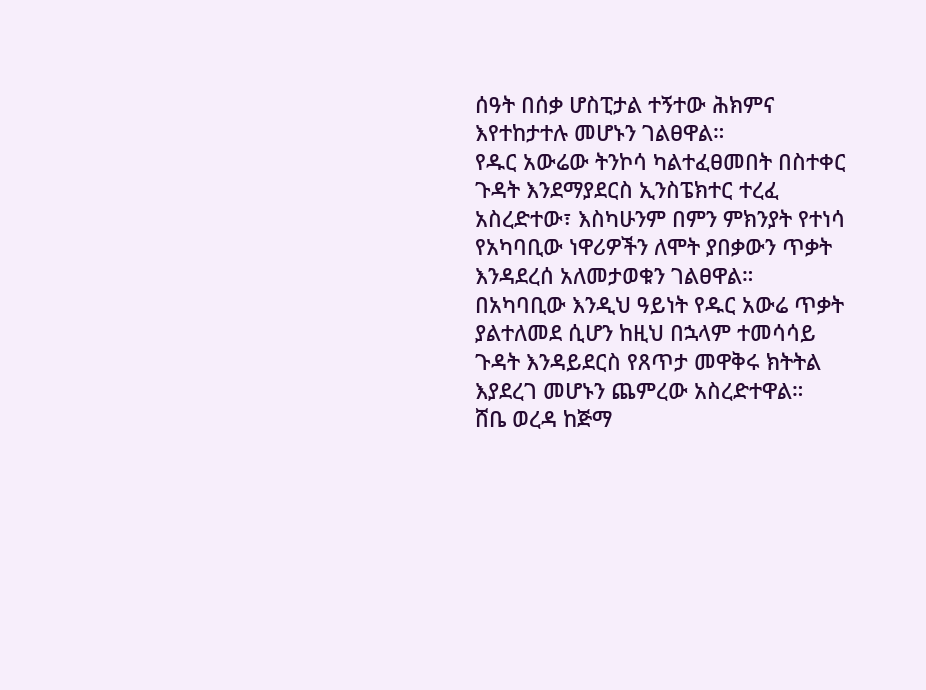ሰዓት በሰቃ ሆስፒታል ተኝተው ሕክምና እየተከታተሉ መሆኑን ገልፀዋል።
የዱር አውሬው ትንኮሳ ካልተፈፀመበት በስተቀር ጉዳት እንደማያደርስ ኢንስፔክተር ተረፈ አስረድተው፣ እስካሁንም በምን ምክንያት የተነሳ የአካባቢው ነዋሪዎችን ለሞት ያበቃውን ጥቃት እንዳደረሰ አለመታወቁን ገልፀዋል።
በአካባቢው እንዲህ ዓይነት የዱር አውሬ ጥቃት ያልተለመደ ሲሆን ከዚህ በኋላም ተመሳሳይ ጉዳት እንዳይደርስ የጸጥታ መዋቅሩ ክትትል እያደረገ መሆኑን ጨምረው አስረድተዋል።
ሸቤ ወረዳ ከጅማ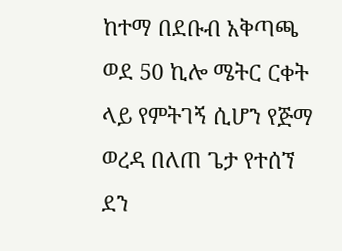ከተማ በደቡብ አቅጣጫ ወደ 50 ኪሎ ሜትር ርቀት ላይ የምትገኝ ሲሆን የጅማ ወረዳ በለጠ ጌታ የተሰኘ ደን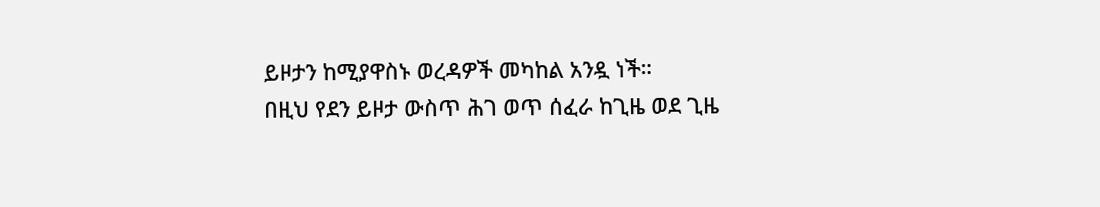ይዞታን ከሚያዋስኑ ወረዳዎች መካከል አንዷ ነች።
በዚህ የደን ይዞታ ውስጥ ሕገ ወጥ ሰፈራ ከጊዜ ወደ ጊዜ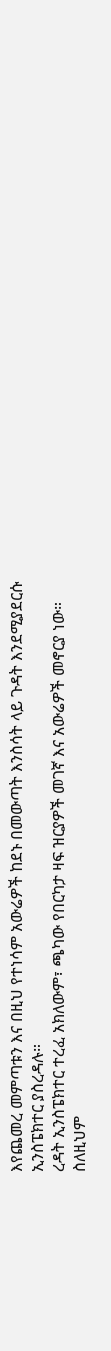እየጨመረ መምጣቱን እና በዚህ የተነሳም አውሬዎች ከደኑ በመውጣት እንስሳት ላይ ጉዳት እንደሚያደርሱ ኢንስፔክተር ያስረዳሉ።
ረዳት ኢንስፔክተር ተረፈ አክለውም፣ ጫካው የበርካታ ዛፍ ዝርያዎች መገኛ እና አውሬዎች መኖርያ ነው። ስለዚህም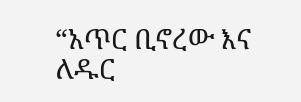“አጥር ቢኖረው እና ለዱር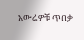አውሬዎቹ ጥበቃ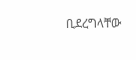ቢደረግላቸው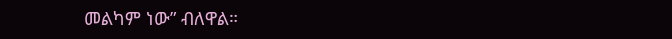መልካም ነው” ብለዋል።